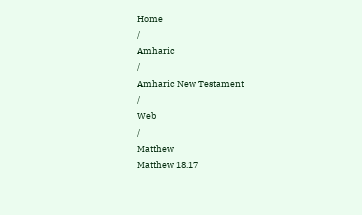Home
/
Amharic
/
Amharic New Testament
/
Web
/
Matthew
Matthew 18.17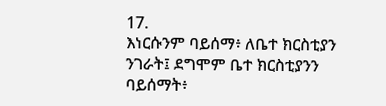17.
እነርሱንም ባይሰማ፥ ለቤተ ክርስቲያን ንገራት፤ ደግሞም ቤተ ክርስቲያንን ባይሰማት፥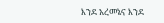እንደ አረመኔና እንደ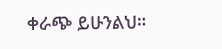ቀራጭ ይሁንልህ።